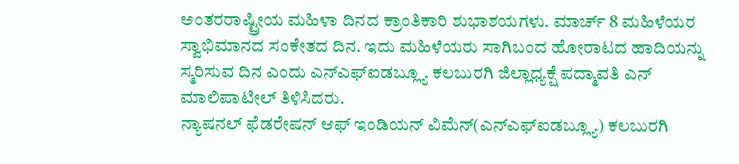ಅಂತರರಾಷ್ಟ್ರೀಯ ಮಹಿಳಾ ದಿನದ ಕ್ರಾಂತಿಕಾರಿ ಶುಭಾಶಯಗಳು. ಮಾರ್ಚ್ 8 ಮಹಿಳೆಯರ ಸ್ವಾಭಿಮಾನದ ಸಂಕೇತದ ದಿನ. ಇದು ಮಹಿಳೆಯರು ಸಾಗಿಬಂದ ಹೋರಾಟದ ಹಾದಿಯನ್ನು ಸ್ಮರಿಸುವ ದಿನ ಎಂದು ಎನ್ಎಫ್ಐಡಬ್ಲ್ಯೂ ಕಲಬುರಗಿ ಜಿಲ್ಲಾಧ್ಯಕ್ಷೆ ಪದ್ಮಾವತಿ ಎನ್ ಮಾಲಿಪಾಟೀಲ್ ತಿಳಿಸಿದರು.
ನ್ಯಾಷನಲ್ ಫೆಡರೇಷನ್ ಆಫ್ ಇಂಡಿಯನ್ ವಿಮೆನ್(ಎನ್ಎಫ್ಐಡಬ್ಲ್ಯೂ) ಕಲಬುರಗಿ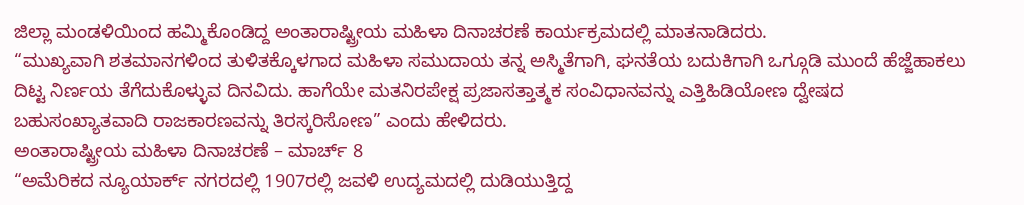ಜಿಲ್ಲಾ ಮಂಡಳಿಯಿಂದ ಹಮ್ಮಿಕೊಂಡಿದ್ದ ಅಂತಾರಾಷ್ಟ್ರೀಯ ಮಹಿಳಾ ದಿನಾಚರಣೆ ಕಾರ್ಯಕ್ರಮದಲ್ಲಿ ಮಾತನಾಡಿದರು.
“ಮುಖ್ಯವಾಗಿ ಶತಮಾನಗಳಿಂದ ತುಳಿತಕ್ಕೊಳಗಾದ ಮಹಿಳಾ ಸಮುದಾಯ ತನ್ನ ಅಸ್ಮಿತೆಗಾಗಿ, ಘನತೆಯ ಬದುಕಿಗಾಗಿ ಒಗ್ಗೂಡಿ ಮುಂದೆ ಹೆಜ್ಜೆಹಾಕಲು ದಿಟ್ಟ ನಿರ್ಣಯ ತೆಗೆದುಕೊಳ್ಳುವ ದಿನವಿದು. ಹಾಗೆಯೇ ಮತನಿರಪೇಕ್ಷ ಪ್ರಜಾಸತ್ತಾತ್ಮಕ ಸಂವಿಧಾನವನ್ನು ಎತ್ತಿಹಿಡಿಯೋಣ ದ್ವೇಷದ ಬಹುಸಂಖ್ಯಾತವಾದಿ ರಾಜಕಾರಣವನ್ನು ತಿರಸ್ಕರಿಸೋಣ” ಎಂದು ಹೇಳಿದರು.
ಅಂತಾರಾಷ್ಟ್ರೀಯ ಮಹಿಳಾ ದಿನಾಚರಣೆ – ಮಾರ್ಚ್ 8
“ಅಮೆರಿಕದ ನ್ಯೂಯಾರ್ಕ್ ನಗರದಲ್ಲಿ 1907ರಲ್ಲಿ ಜವಳಿ ಉದ್ಯಮದಲ್ಲಿ ದುಡಿಯುತ್ತಿದ್ದ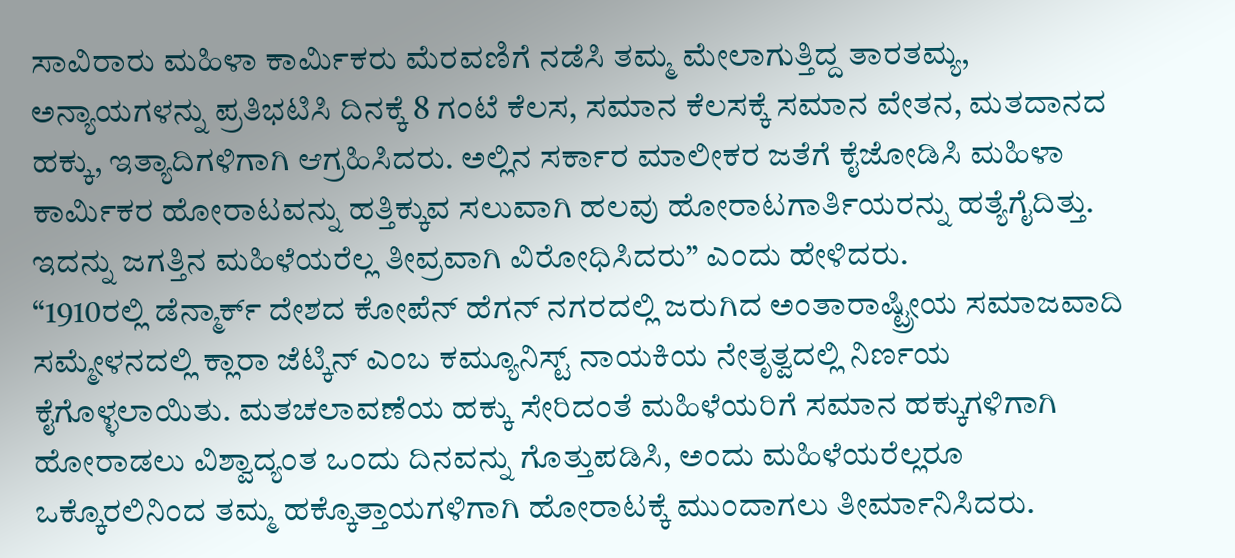ಸಾವಿರಾರು ಮಹಿಳಾ ಕಾರ್ಮಿಕರು ಮೆರವಣಿಗೆ ನಡೆಸಿ ತಮ್ಮ ಮೇಲಾಗುತ್ತಿದ್ದ ತಾರತಮ್ಯ, ಅನ್ಯಾಯಗಳನ್ನು ಪ್ರತಿಭಟಿಸಿ ದಿನಕ್ಕೆ 8 ಗಂಟೆ ಕೆಲಸ, ಸಮಾನ ಕೆಲಸಕ್ಕೆ ಸಮಾನ ವೇತನ, ಮತದಾನದ ಹಕ್ಕು, ಇತ್ಯಾದಿಗಳಿಗಾಗಿ ಆಗ್ರಹಿಸಿದರು. ಅಲ್ಲಿನ ಸರ್ಕಾರ ಮಾಲೀಕರ ಜತೆಗೆ ಕೈಜೋಡಿಸಿ ಮಹಿಳಾ ಕಾರ್ಮಿಕರ ಹೋರಾಟವನ್ನು ಹತ್ತಿಕ್ಕುವ ಸಲುವಾಗಿ ಹಲವು ಹೋರಾಟಗಾರ್ತಿಯರನ್ನು ಹತ್ಯೆಗೈದಿತ್ತು. ಇದನ್ನು ಜಗತ್ತಿನ ಮಹಿಳೆಯರೆಲ್ಲ ತೀವ್ರವಾಗಿ ವಿರೋಧಿಸಿದರು” ಎಂದು ಹೇಳಿದರು.
“1910ರಲ್ಲಿ ಡೆನ್ಮಾರ್ಕ್ ದೇಶದ ಕೋಪೆನ್ ಹೆಗನ್ ನಗರದಲ್ಲಿ ಜರುಗಿದ ಅಂತಾರಾಷ್ಟ್ರೀಯ ಸಮಾಜವಾದಿ ಸಮ್ಮೇಳನದಲ್ಲಿ ಕ್ಲಾರಾ ಜೆಟ್ಕಿನ್ ಎಂಬ ಕಮ್ಯೂನಿಸ್ಟ್ ನಾಯಕಿಯ ನೇತೃತ್ವದಲ್ಲಿ ನಿರ್ಣಯ ಕೈಗೊಳ್ಳಲಾಯಿತು. ಮತಚಲಾವಣೆಯ ಹಕ್ಕು ಸೇರಿದಂತೆ ಮಹಿಳೆಯರಿಗೆ ಸಮಾನ ಹಕ್ಕುಗಳಿಗಾಗಿ ಹೋರಾಡಲು ವಿಶ್ವಾದ್ಯಂತ ಒಂದು ದಿನವನ್ನು ಗೊತ್ತುಪಡಿಸಿ, ಅಂದು ಮಹಿಳೆಯರೆಲ್ಲರೂ ಒಕ್ಕೊರಲಿನಿಂದ ತಮ್ಮ ಹಕ್ಕೊತ್ತಾಯಗಳಿಗಾಗಿ ಹೋರಾಟಕ್ಕೆ ಮುಂದಾಗಲು ತೀರ್ಮಾನಿಸಿದರು.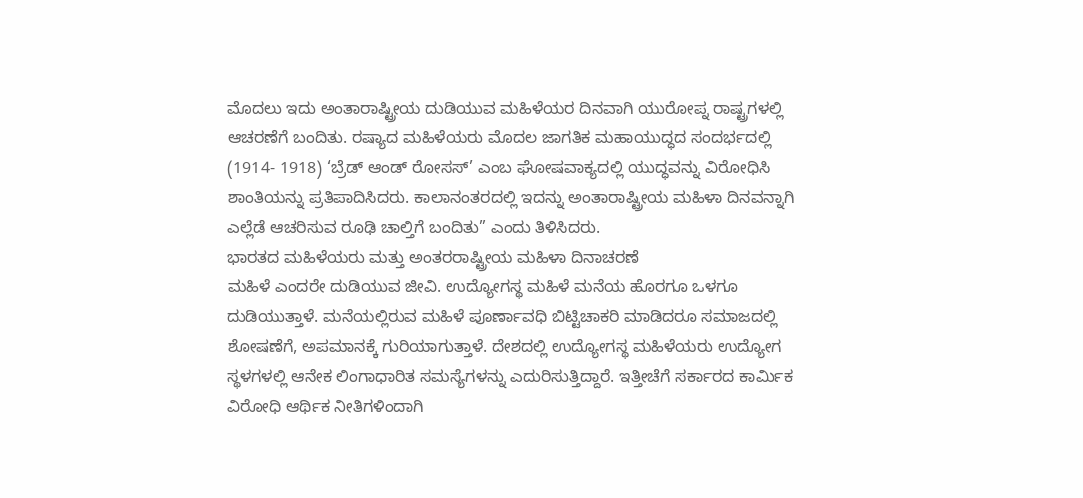ಮೊದಲು ಇದು ಅಂತಾರಾಷ್ಟ್ರೀಯ ದುಡಿಯುವ ಮಹಿಳೆಯರ ದಿನವಾಗಿ ಯುರೋಪ್ನ ರಾಷ್ಟ್ರಗಳಲ್ಲಿ ಆಚರಣೆಗೆ ಬಂದಿತು. ರಷ್ಯಾದ ಮಹಿಳೆಯರು ಮೊದಲ ಜಾಗತಿಕ ಮಹಾಯುದ್ಧದ ಸಂದರ್ಭದಲ್ಲಿ (1914- 1918) ‘ಬ್ರೆಡ್ ಆಂಡ್ ರೋಸಸ್’ ಎಂಬ ಘೋಷವಾಕ್ಯದಲ್ಲಿ ಯುದ್ಧವನ್ನು ವಿರೋಧಿಸಿ ಶಾಂತಿಯನ್ನು ಪ್ರತಿಪಾದಿಸಿದರು. ಕಾಲಾನಂತರದಲ್ಲಿ ಇದನ್ನು ಅಂತಾರಾಷ್ಟ್ರೀಯ ಮಹಿಳಾ ದಿನವನ್ನಾಗಿ ಎಲ್ಲೆಡೆ ಆಚರಿಸುವ ರೂಢಿ ಚಾಲ್ತಿಗೆ ಬಂದಿತು” ಎಂದು ತಿಳಿಸಿದರು.
ಭಾರತದ ಮಹಿಳೆಯರು ಮತ್ತು ಅಂತರರಾಷ್ಟ್ರೀಯ ಮಹಿಳಾ ದಿನಾಚರಣೆ
ಮಹಿಳೆ ಎಂದರೇ ದುಡಿಯುವ ಜೀವಿ. ಉದ್ಯೋಗಸ್ಥ ಮಹಿಳೆ ಮನೆಯ ಹೊರಗೂ ಒಳಗೂ ದುಡಿಯುತ್ತಾಳೆ. ಮನೆಯಲ್ಲಿರುವ ಮಹಿಳೆ ಪೂರ್ಣಾವಧಿ ಬಿಟ್ಟಿಚಾಕರಿ ಮಾಡಿದರೂ ಸಮಾಜದಲ್ಲಿ ಶೋಷಣೆಗೆ, ಅಪಮಾನಕ್ಕೆ ಗುರಿಯಾಗುತ್ತಾಳೆ. ದೇಶದಲ್ಲಿ ಉದ್ಯೋಗಸ್ಥ ಮಹಿಳೆಯರು ಉದ್ಯೋಗ ಸ್ಥಳಗಳಲ್ಲಿ ಆನೇಕ ಲಿಂಗಾಧಾರಿತ ಸಮಸ್ಯೆಗಳನ್ನು ಎದುರಿಸುತ್ತಿದ್ದಾರೆ. ಇತ್ತೀಚೆಗೆ ಸರ್ಕಾರದ ಕಾರ್ಮಿಕ ವಿರೋಧಿ ಆರ್ಥಿಕ ನೀತಿಗಳಿಂದಾಗಿ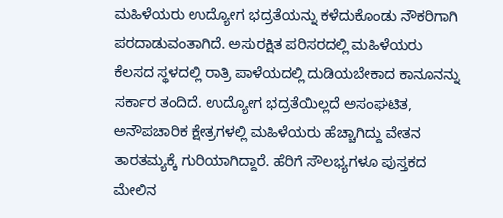ಮಹಿಳೆಯರು ಉದ್ಯೋಗ ಭದ್ರತೆಯನ್ನು ಕಳೆದುಕೊಂಡು ನೌಕರಿಗಾಗಿ ಪರದಾಡುವಂತಾಗಿದೆ. ಅಸುರಕ್ಷಿತ ಪರಿಸರದಲ್ಲಿ ಮಹಿಳೆಯರು ಕೆಲಸದ ಸ್ಥಳದಲ್ಲಿ ರಾತ್ರಿ ಪಾಳೆಯದಲ್ಲಿ ದುಡಿಯಬೇಕಾದ ಕಾನೂನನ್ನು ಸರ್ಕಾರ ತಂದಿದೆ. ಉದ್ಯೋಗ ಭದ್ರತೆಯಿಲ್ಲದೆ ಅಸಂಘಟಿತ, ಅನೌಪಚಾರಿಕ ಕ್ಷೇತ್ರಗಳಲ್ಲಿ ಮಹಿಳೆಯರು ಹೆಚ್ಚಾಗಿದ್ದು ವೇತನ ತಾರತಮ್ಯಕ್ಕೆ ಗುರಿಯಾಗಿದ್ದಾರೆ. ಹೆರಿಗೆ ಸೌಲಭ್ಯಗಳೂ ಪುಸ್ತಕದ ಮೇಲಿನ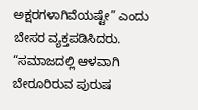ಅಕ್ಷರಗಳಾಗಿವೆಯಷ್ಟೇ” ಎಂದು ಬೇಸರ ವ್ಯಕ್ತಪಡಿಸಿದರು.
“ಸಮಾಜದಲ್ಲಿ ಆಳವಾಗಿ ಬೇರೂರಿರುವ ಪುರುಷ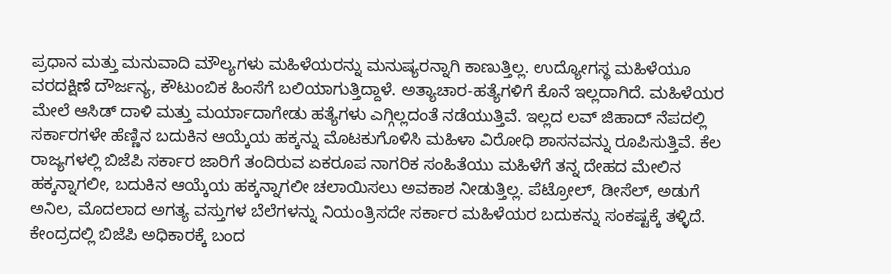ಪ್ರಧಾನ ಮತ್ತು ಮನುವಾದಿ ಮೌಲ್ಯಗಳು ಮಹಿಳೆಯರನ್ನು ಮನುಷ್ಯರನ್ನಾಗಿ ಕಾಣುತ್ತಿಲ್ಲ. ಉದ್ಯೋಗಸ್ಥ ಮಹಿಳೆಯೂ ವರದಕ್ಷಿಣೆ ದೌರ್ಜನ್ಯ, ಕೌಟುಂಬಿಕ ಹಿಂಸೆಗೆ ಬಲಿಯಾಗುತ್ತಿದ್ದಾಳೆ. ಅತ್ಯಾಚಾರ-ಹತ್ಯೆಗಳಿಗೆ ಕೊನೆ ಇಲ್ಲದಾಗಿದೆ. ಮಹಿಳೆಯರ ಮೇಲೆ ಆಸಿಡ್ ದಾಳಿ ಮತ್ತು ಮರ್ಯಾದಾಗೇಡು ಹತ್ಯೆಗಳು ಎಗ್ಗಿಲ್ಲದಂತೆ ನಡೆಯುತ್ತಿವೆ. ಇಲ್ಲದ ಲವ್ ಜಿಹಾದ್ ನೆಪದಲ್ಲಿ ಸರ್ಕಾರಗಳೇ ಹೆಣ್ಣಿನ ಬದುಕಿನ ಆಯ್ಕೆಯ ಹಕ್ಕನ್ನು ಮೊಟಕುಗೊಳಿಸಿ ಮಹಿಳಾ ವಿರೋಧಿ ಶಾಸನವನ್ನು ರೂಪಿಸುತ್ತಿವೆ. ಕೆಲ ರಾಜ್ಯಗಳಲ್ಲಿ ಬಿಜೆಪಿ ಸರ್ಕಾರ ಜಾರಿಗೆ ತಂದಿರುವ ಏಕರೂಪ ನಾಗರಿಕ ಸಂಹಿತೆಯು ಮಹಿಳೆಗೆ ತನ್ನ ದೇಹದ ಮೇಲಿನ ಹಕ್ಕನ್ನಾಗಲೀ, ಬದುಕಿನ ಆಯ್ಕೆಯ ಹಕ್ಕನ್ನಾಗಲೀ ಚಲಾಯಿಸಲು ಅವಕಾಶ ನೀಡುತ್ತಿಲ್ಲ. ಪೆಟ್ರೋಲ್, ಡೀಸೆಲ್, ಅಡುಗೆ ಅನಿಲ, ಮೊದಲಾದ ಅಗತ್ಯ ವಸ್ತುಗಳ ಬೆಲೆಗಳನ್ನು ನಿಯಂತ್ರಿಸದೇ ಸರ್ಕಾರ ಮಹಿಳೆಯರ ಬದುಕನ್ನು ಸಂಕಷ್ಟಕ್ಕೆ ತಳ್ಳಿದೆ. ಕೇಂದ್ರದಲ್ಲಿ ಬಿಜೆಪಿ ಅಧಿಕಾರಕ್ಕೆ ಬಂದ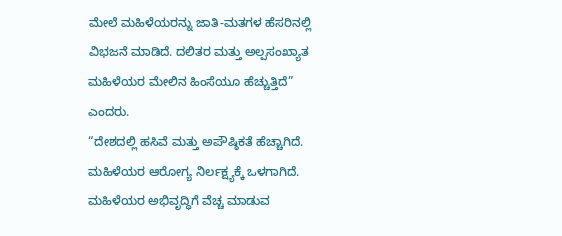ಮೇಲೆ ಮಹಿಳೆಯರನ್ನು ಜಾತಿ-ಮತಗಳ ಹೆಸರಿನಲ್ಲಿ ವಿಭಜನೆ ಮಾಡಿದೆ. ದಲಿತರ ಮತ್ತು ಅಲ್ಪಸಂಖ್ಯಾತ ಮಹಿಳೆಯರ ಮೇಲಿನ ಹಿಂಸೆಯೂ ಹೆಚ್ಚುತ್ತಿದೆ” ಎಂದರು.
“ದೇಶದಲ್ಲಿ ಹಸಿವೆ ಮತ್ತು ಅಪೌಷ್ಠಿಕತೆ ಹೆಚ್ಚಾಗಿದೆ. ಮಹಿಳೆಯರ ಆರೋಗ್ಯ ನಿರ್ಲಕ್ಷ್ಯಕ್ಕೆ ಒಳಗಾಗಿದೆ. ಮಹಿಳೆಯರ ಅಭಿವೃದ್ಧಿಗೆ ವೆಚ್ಚ ಮಾಡುವ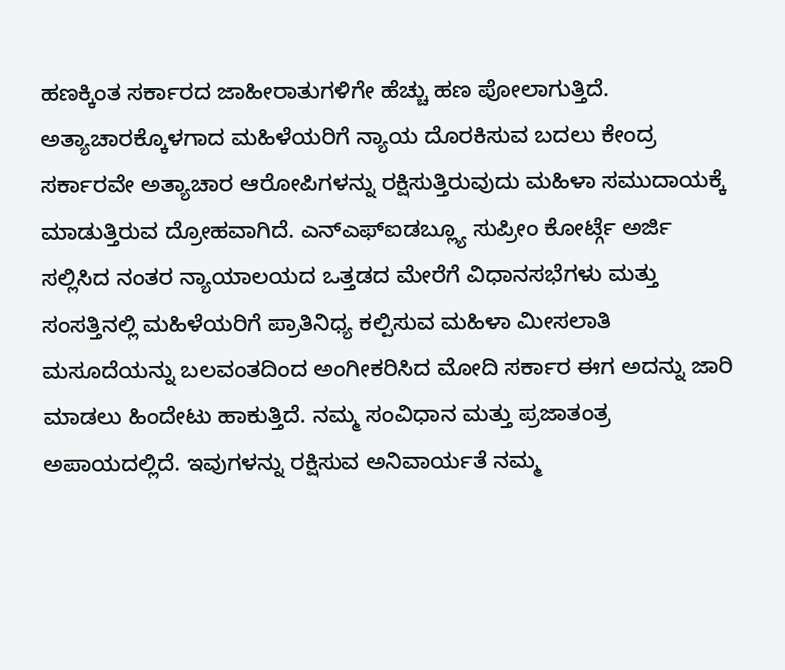ಹಣಕ್ಕಿಂತ ಸರ್ಕಾರದ ಜಾಹೀರಾತುಗಳಿಗೇ ಹೆಚ್ಚು ಹಣ ಪೋಲಾಗುತ್ತಿದೆ. ಅತ್ಯಾಚಾರಕ್ಕೊಳಗಾದ ಮಹಿಳೆಯರಿಗೆ ನ್ಯಾಯ ದೊರಕಿಸುವ ಬದಲು ಕೇಂದ್ರ ಸರ್ಕಾರವೇ ಅತ್ಯಾಚಾರ ಆರೋಪಿಗಳನ್ನು ರಕ್ಷಿಸುತ್ತಿರುವುದು ಮಹಿಳಾ ಸಮುದಾಯಕ್ಕೆ ಮಾಡುತ್ತಿರುವ ದ್ರೋಹವಾಗಿದೆ. ಎನ್ಎಫ್ಐಡಬ್ಲ್ಯೂ ಸುಪ್ರೀಂ ಕೋರ್ಟ್ಗೆ ಅರ್ಜಿ ಸಲ್ಲಿಸಿದ ನಂತರ ನ್ಯಾಯಾಲಯದ ಒತ್ತಡದ ಮೇರೆಗೆ ವಿಧಾನಸಭೆಗಳು ಮತ್ತು ಸಂಸತ್ತಿನಲ್ಲಿ ಮಹಿಳೆಯರಿಗೆ ಪ್ರಾತಿನಿಧ್ಯ ಕಲ್ಪಿಸುವ ಮಹಿಳಾ ಮೀಸಲಾತಿ ಮಸೂದೆಯನ್ನು ಬಲವಂತದಿಂದ ಅಂಗೀಕರಿಸಿದ ಮೋದಿ ಸರ್ಕಾರ ಈಗ ಅದನ್ನು ಜಾರಿ ಮಾಡಲು ಹಿಂದೇಟು ಹಾಕುತ್ತಿದೆ. ನಮ್ಮ ಸಂವಿಧಾನ ಮತ್ತು ಪ್ರಜಾತಂತ್ರ ಅಪಾಯದಲ್ಲಿದೆ. ಇವುಗಳನ್ನು ರಕ್ಷಿಸುವ ಅನಿವಾರ್ಯತೆ ನಮ್ಮ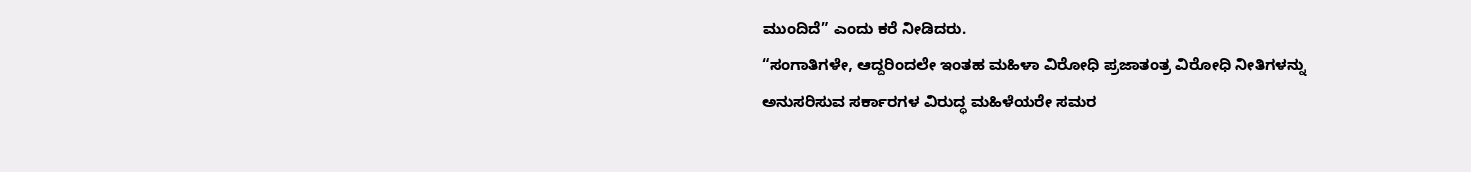ಮುಂದಿದೆ” ಎಂದು ಕರೆ ನೀಡಿದರು.
“ಸಂಗಾತಿಗಳೇ, ಆದ್ದರಿಂದಲೇ ಇಂತಹ ಮಹಿಳಾ ವಿರೋಧಿ ಪ್ರಜಾತಂತ್ರ ವಿರೋಧಿ ನೀತಿಗಳನ್ನು ಅನುಸರಿಸುವ ಸರ್ಕಾರಗಳ ವಿರುದ್ಧ ಮಹಿಳೆಯರೇ ಸಮರ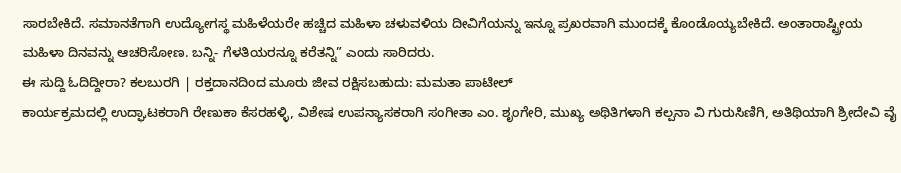ಸಾರಬೇಕಿದೆ. ಸಮಾನತೆಗಾಗಿ ಉದ್ಯೋಗಸ್ಥ ಮಹಿಳೆಯರೇ ಹಚ್ಚಿದ ಮಹಿಳಾ ಚಳುವಳಿಯ ದೀವಿಗೆಯನ್ನು ಇನ್ನೂ ಪ್ರಖರವಾಗಿ ಮುಂದಕ್ಕೆ ಕೊಂಡೊಯ್ಯಬೇಕಿದೆ. ಅಂತಾರಾಷ್ಟ್ರೀಯ ಮಹಿಳಾ ದಿನವನ್ನು ಆಚರಿಸೋಣ. ಬನ್ನಿ- ಗೆಳತಿಯರನ್ನೂ ಕರೆತನ್ನಿ” ಎಂದು ಸಾರಿದರು.
ಈ ಸುದ್ದಿ ಓದಿದ್ದೀರಾ? ಕಲಬುರಗಿ | ರಕ್ತದಾನದಿಂದ ಮೂರು ಜೀವ ರಕ್ಷಿಸಬಹುದು: ಮಮತಾ ಪಾಟೀಲ್
ಕಾರ್ಯಕ್ರಮದಲ್ಲಿ ಉದ್ಘಾಟಕರಾಗಿ ರೇಣುಕಾ ಕೆಸರಹಳ್ಳಿ, ವಿಶೇಷ ಉಪನ್ಯಾಸಕರಾಗಿ ಸಂಗೀತಾ ಎಂ. ಶೃಂಗೇರಿ, ಮುಖ್ಯ ಅಥಿತಿಗಳಾಗಿ ಕಲ್ಪನಾ ವಿ ಗುರುಸಿಣಿಗಿ, ಅತಿಥಿಯಾಗಿ ಶ್ರೀದೇವಿ ವೈ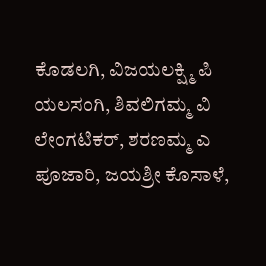ಕೊಡಲಗಿ, ವಿಜಯಲಕ್ಷ್ಮಿ ಪಿ ಯಲಸಂಗಿ, ಶಿವಲಿಗಮ್ಮ ವಿ ಲೇಂಗಟಿಕರ್, ಶರಣಮ್ಮ ಎ ಪೂಜಾರಿ, ಜಯಶ್ರೀ ಕೊಸಾಳೆ,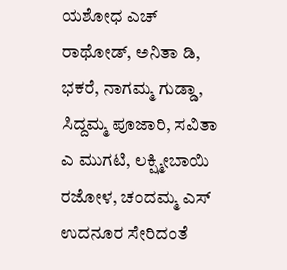ಯಶೋಧ ಎಚ್ ರಾಥೋಡ್, ಅನಿತಾ ಡಿ, ಭಕರೆ, ನಾಗಮ್ಮ ಗುಡ್ಡಾ, ಸಿದ್ದಮ್ಮ ಪೂಜಾರಿ, ಸವಿತಾ ಎ ಮುಗಟಿ, ಲಕ್ಷ್ಮೀಬಾಯಿ ರಜೋಳ, ಚಂದಮ್ಮ ಎಸ್ ಉದನೂರ ಸೇರಿದಂತೆ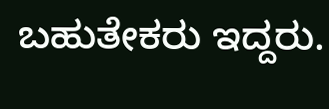ಬಹುತೇಕರು ಇದ್ದರು.